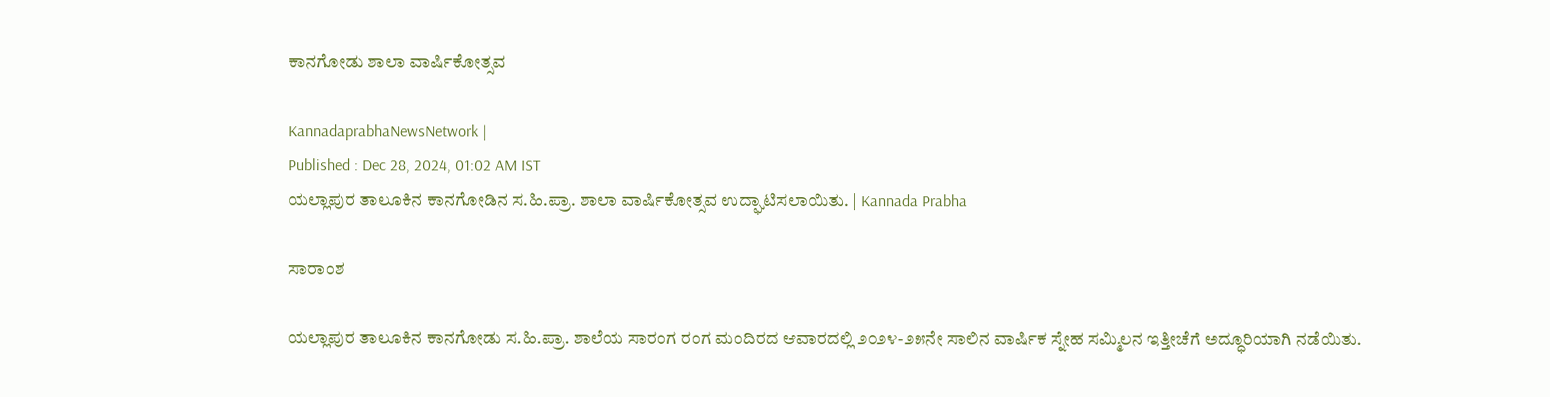ಕಾನಗೋಡು ಶಾಲಾ ವಾರ್ಷಿಕೋತ್ಸವ

KannadaprabhaNewsNetwork |
Published : Dec 28, 2024, 01:02 AM IST
ಯಲ್ಲಾಪುರ ತಾಲೂಕಿನ ಕಾನಗೋಡಿನ ಸ.ಹಿ.ಪ್ರಾ. ಶಾಲಾ ವಾರ್ಷಿಕೋತ್ಸವ ಉದ್ಘಾಟಿಸಲಾಯಿತು. | Kannada Prabha

ಸಾರಾಂಶ

ಯಲ್ಲಾಪುರ ತಾಲೂಕಿನ ಕಾನಗೋಡು ಸ.ಹಿ.ಪ್ರಾ. ಶಾಲೆಯ ಸಾರಂಗ ರಂಗ ಮಂದಿರದ ಆವಾರದಲ್ಲಿ ೨೦೨೪-೨೫ನೇ ಸಾಲಿನ ವಾರ್ಷಿಕ ಸ್ನೇಹ ಸಮ್ಮಿಲನ ಇತ್ತೀಚೆಗೆ ಅದ್ಧೂರಿಯಾಗಿ ನಡೆಯಿತು.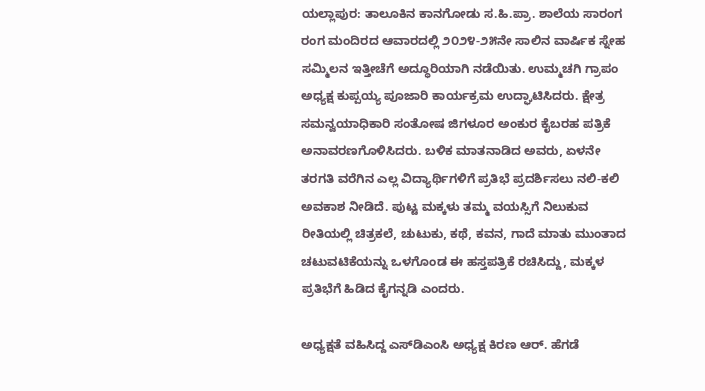ಯಲ್ಲಾಪುರ: ತಾಲೂಕಿನ ಕಾನಗೋಡು ಸ.ಹಿ.ಪ್ರಾ. ಶಾಲೆಯ ಸಾರಂಗ ರಂಗ ಮಂದಿರದ ಆವಾರದಲ್ಲಿ ೨೦೨೪-೨೫ನೇ ಸಾಲಿನ ವಾರ್ಷಿಕ ಸ್ನೇಹ ಸಮ್ಮಿಲನ ಇತ್ತೀಚೆಗೆ ಅದ್ಧೂರಿಯಾಗಿ ನಡೆಯಿತು. ಉಮ್ಮಚಗಿ ಗ್ರಾಪಂ ಅಧ್ಯಕ್ಷ ಕುಪ್ಪಯ್ಯ ಪೂಜಾರಿ ಕಾರ್ಯಕ್ರಮ ಉದ್ಘಾಟಿಸಿದರು. ಕ್ಷೇತ್ರ ಸಮನ್ವಯಾಧಿಕಾರಿ ಸಂತೋಷ ಜಿಗಳೂರ ಅಂಕುರ ಕೈಬರಹ ಪತ್ರಿಕೆ ಅನಾವರಣಗೊಳಿಸಿದರು. ಬಳಿಕ ಮಾತನಾಡಿದ ಅವರು, ಏಳನೇ ತರಗತಿ ವರೆಗಿನ ಎಲ್ಲ ವಿದ್ಯಾರ್ಥಿಗಳಿಗೆ ಪ್ರತಿಭೆ ಪ್ರದರ್ಶಿಸಲು ನಲಿ-ಕಲಿ ಅವಕಾಶ ನೀಡಿದೆ. ಪುಟ್ಟ ಮಕ್ಕಳು ತಮ್ಮ ವಯಸ್ಸಿಗೆ ನಿಲುಕುವ ರೀತಿಯಲ್ಲಿ ಚಿತ್ರಕಲೆ, ಚುಟುಕು, ಕಥೆ, ಕವನ, ಗಾದೆ ಮಾತು ಮುಂತಾದ ಚಟುವಟಿಕೆಯನ್ನು ಒಳಗೊಂಡ ಈ ಹಸ್ತಪತ್ರಿಕೆ ರಚಿಸಿದ್ದು, ಮಕ್ಕಳ ಪ್ರತಿಭೆಗೆ ಹಿಡಿದ ಕೈಗನ್ನಡಿ ಎಂದರು.

ಅಧ್ಯಕ್ಷತೆ ವಹಿಸಿದ್ದ ಎಸ್‌ಡಿಎಂಸಿ ಅಧ್ಯಕ್ಷ ಕಿರಣ ಆರ್. ಹೆಗಡೆ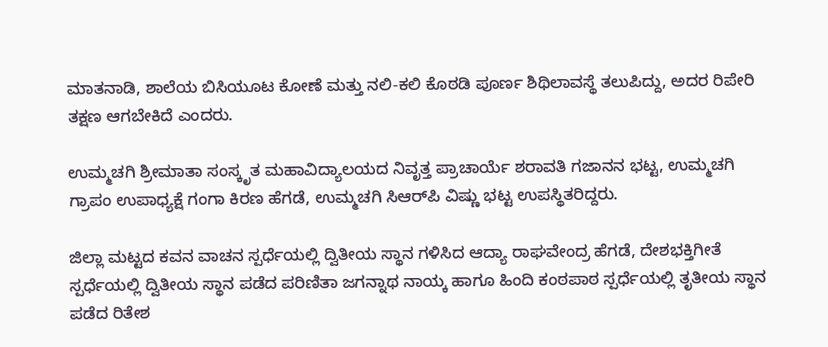ಮಾತನಾಡಿ, ಶಾಲೆಯ ಬಿಸಿಯೂಟ ಕೋಣೆ ಮತ್ತು ನಲಿ-ಕಲಿ ಕೊಠಡಿ ಪೂರ್ಣ ಶಿಥಿಲಾವಸ್ಥೆ ತಲುಪಿದ್ದು, ಅದರ ರಿಪೇರಿ ತಕ್ಷಣ ಆಗಬೇಕಿದೆ ಎಂದರು.

ಉಮ್ಮಚಗಿ ಶ್ರೀಮಾತಾ ಸಂಸ್ಕೃತ ಮಹಾವಿದ್ಯಾಲಯದ ನಿವೃತ್ತ ಪ್ರಾಚಾರ್ಯೆ ಶರಾವತಿ ಗಜಾನನ ಭಟ್ಟ, ಉಮ್ಮಚಗಿ ಗ್ರಾಪಂ ಉಪಾಧ್ಯಕ್ಷೆ ಗಂಗಾ ಕಿರಣ ಹೆಗಡೆ, ಉಮ್ಮಚಗಿ ಸಿಆರ್‌ಪಿ ವಿಷ್ಣು ಭಟ್ಟ ಉಪಸ್ಥಿತರಿದ್ದರು.

ಜಿಲ್ಲಾ ಮಟ್ಟದ ಕವನ ವಾಚನ ಸ್ಪರ್ಧೆಯಲ್ಲಿ ದ್ವಿತೀಯ ಸ್ಥಾನ ಗಳಿಸಿದ ಆದ್ಯಾ ರಾಘವೇಂದ್ರ ಹೆಗಡೆ, ದೇಶಭಕ್ತಿಗೀತೆ ಸ್ಪರ್ಧೆಯಲ್ಲಿ ದ್ವಿತೀಯ ಸ್ಥಾನ ಪಡೆದ ಪರಿಣಿತಾ ಜಗನ್ನಾಥ ನಾಯ್ಕ ಹಾಗೂ ಹಿಂದಿ ಕಂಠಪಾಠ ಸ್ಪರ್ಧೆಯಲ್ಲಿ ತೃತೀಯ ಸ್ಥಾನ ಪಡೆದ ರಿತೇಶ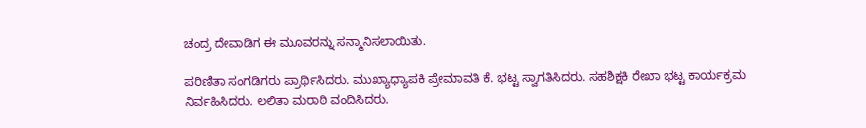ಚಂದ್ರ ದೇವಾಡಿಗ ಈ ಮೂವರನ್ನು ಸನ್ಮಾನಿಸಲಾಯಿತು.

ಪರಿಣಿತಾ ಸಂಗಡಿಗರು ಪ್ರಾರ್ಥಿಸಿದರು. ಮುಖ್ಯಾಧ್ಯಾಪಕಿ ಪ್ರೇಮಾವತಿ ಕೆ. ಭಟ್ಟ ಸ್ವಾಗತಿಸಿದರು. ಸಹಶಿಕ್ಷಕಿ ರೇಖಾ ಭಟ್ಟ ಕಾರ್ಯಕ್ರಮ ನಿರ್ವಹಿಸಿದರು. ಲಲಿತಾ ಮರಾಠಿ ವಂದಿಸಿದರು.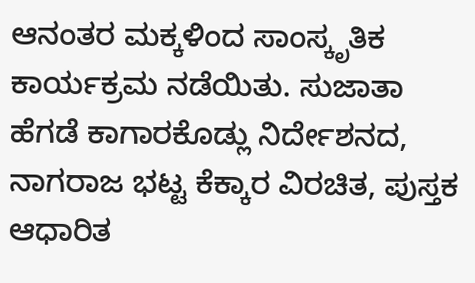ಆನಂತರ ಮಕ್ಕಳಿಂದ ಸಾಂಸ್ಕೃತಿಕ ಕಾರ್ಯಕ್ರಮ ನಡೆಯಿತು. ಸುಜಾತಾ ಹೆಗಡೆ ಕಾಗಾರಕೊಡ್ಲು ನಿರ್ದೇಶನದ, ನಾಗರಾಜ ಭಟ್ಟ ಕೆಕ್ಕಾರ ವಿರಚಿತ, ಪುಸ್ತಕ ಆಧಾರಿತ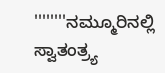''''''''ನಮ್ಮೂರಿನಲ್ಲಿ ಸ್ವಾತಂತ್ರ‍್ಯ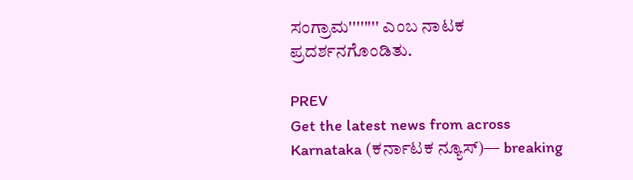ಸಂಗ್ರಾಮ'''''''' ಎಂಬ ನಾಟಕ ಪ್ರದರ್ಶನಗೊಂಡಿತು.

PREV
Get the latest news from across Karnataka (ಕರ್ನಾಟಕ ನ್ಯೂಸ್)— breaking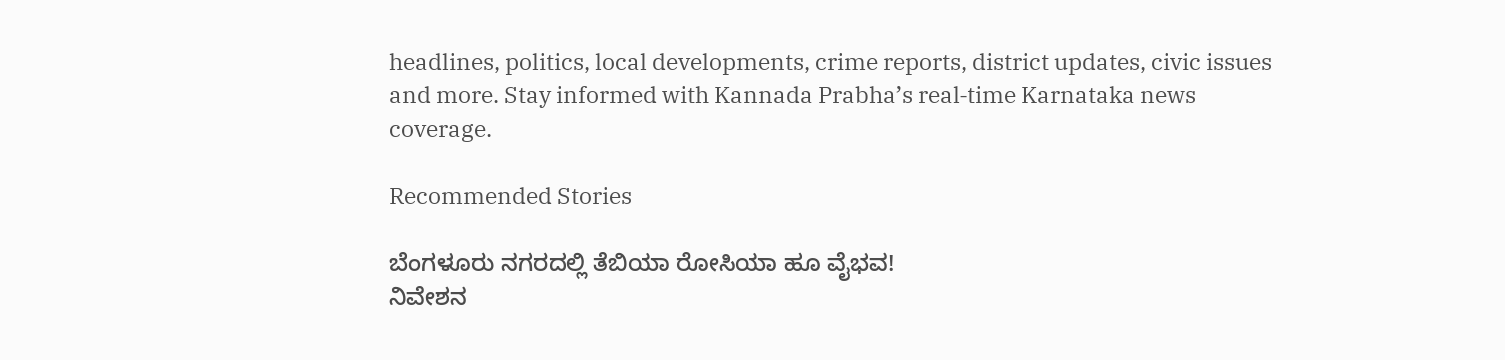headlines, politics, local developments, crime reports, district updates, civic issues and more. Stay informed with Kannada Prabha’s real‑time Karnataka news coverage.

Recommended Stories

ಬೆಂಗಳೂರು ನಗರದಲ್ಲಿ ತೆಬಿಯಾ ರೋಸಿಯಾ ಹೂ ವೈಭವ!
ನಿವೇಶನ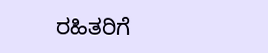ರಹಿತರಿಗೆ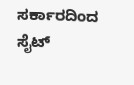ಸರ್ಕಾರದಿಂದ ಸೈಟ್‌